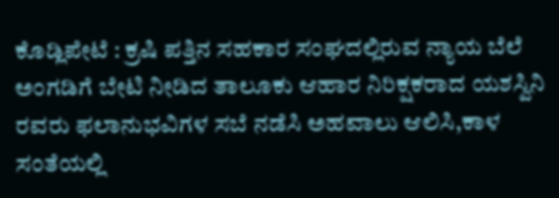ಕೊಡ್ಲಿಪೇಟೆ : ಕ್ರಷಿ ಪತ್ತಿನ ಸಹಕಾರ ಸಂಘದಲ್ಲಿರುವ ನ್ಯಾಯ ಬೆಲೆ ಅಂಗಡಿಗೆ ಬೇಟಿ ನೀಡಿದ ತಾಲೂಕು ಆಹಾರ ನಿರಿಕ್ಷಕರಾದ ಯಶಸ್ವಿನಿ ರವರು ಫಲಾನುಭವಿಗಳ ಸಬೆ ನಡೆಸಿ ಅಹವಾಲು ಆಲಿಸಿ,ಕಾಳ ಸಂತೆಯಲ್ಲಿ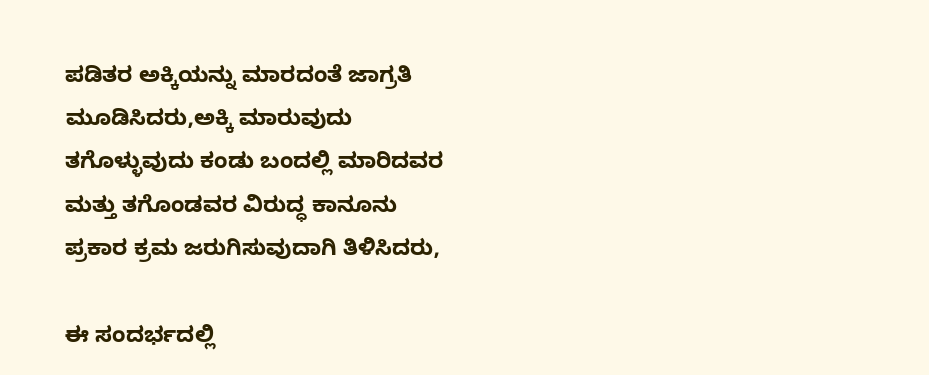ಪಡಿತರ ಅಕ್ಕಿಯನ್ನು ಮಾರದಂತೆ ಜಾಗ್ರತಿ ಮೂಡಿಸಿದರು,ಅಕ್ಕಿ ಮಾರುವುದು ತಗೊಳ್ಳುವುದು ಕಂಡು ಬಂದಲ್ಲಿ ಮಾರಿದವರ ಮತ್ತು ತಗೊಂಡವರ ವಿರುದ್ಧ ಕಾನೂನು ಪ್ರಕಾರ ಕ್ರಮ ಜರುಗಿಸುವುದಾಗಿ ತಿಳಿಸಿದರು,

ಈ ಸಂದರ್ಭದಲ್ಲಿ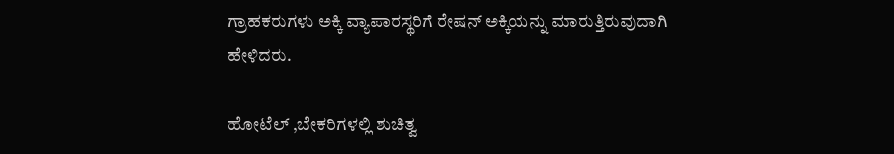ಗ್ರಾಹಕರುಗಳು ಅಕ್ಕಿ ವ್ಯಾಪಾರಸ್ಥರಿಗೆ ರೇಷನ್ ಅಕ್ಕಿಯನ್ನು ಮಾರುತ್ತಿರುವುದಾಗಿ ಹೇಳಿದರು.

ಹೋಟೆಲ್ ,ಬೇಕರಿಗಳಲ್ಲಿ ಶುಚಿತ್ವ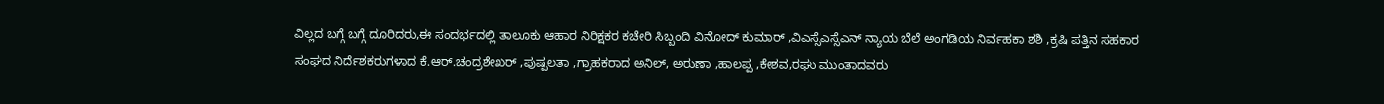ವಿಲ್ಲದ ಬಗ್ಗೆ ಬಗ್ಗೆ ದೂರಿದರು,ಈ ಸಂದರ್ಭದಲ್ಲಿ ತಾಲೂಕು ಆಹಾರ ನಿರಿಕ್ಷಕರ ಕಚೇರಿ ಸಿಬ್ಬಂದಿ ವಿನೋದ್ ಕುಮಾರ್ ,ವಿಎಸ್ಸೆಎಸ್ಸೆಎನ್ ನ್ಯಾಯ ಬೆಲೆ ಅಂಗಡಿಯ ನಿರ್ವಹಕಾ ಶಶಿ ,ಕ್ರಷಿ ಪತ್ತಿನ ಸಹಕಾರ ಸಂಘದ ನಿರ್ದೆಶಕರುಗಳಾದ ಕೆ.ಆರ್.ಚಂದ್ರಶೇಖರ್ ,ಪುಷ್ಪಲತಾ ,ಗ್ರಾಹಕರಾದ ಅನಿಲ್, ಅರುಣಾ ,ಹಾಲಪ್ಪ ,ಕೇಶವ,ರಘು ಮುಂತಾದವರು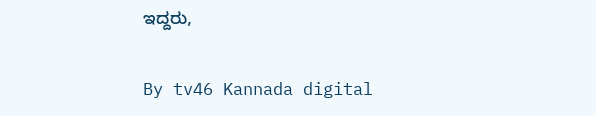ಇದ್ದರು,

By tv46 Kannada digital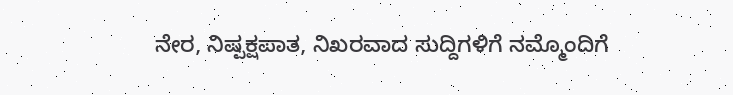ನೇರ, ನಿಷ್ಪಕ್ಷಪಾತ, ನಿಖರವಾದ ಸುದ್ದಿಗಳಿಗೆ ನಮ್ಮೊಂದಿಗೆ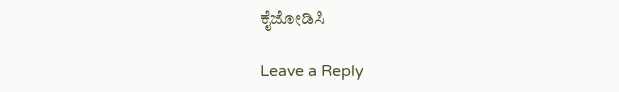ಕೈಜೋಡಿಸಿ

Leave a Reply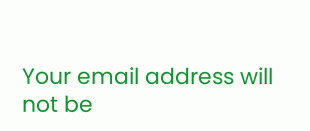Your email address will not be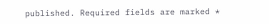published. Required fields are marked *